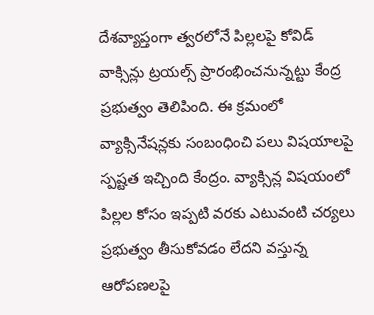దేశవ్యాప్తంగా త్వరలోనే పిల్లలపై కోవిడ్ వాక్సిన్లు ట్రయల్స్ ప్రారంభించనున్నట్టు కేంద్ర ప్రభుత్వం తెలిపింది. ఈ క్రమంలో వ్యాక్సినేషన్లకు సంబంధించి పలు విషయాలపై స్పష్టత ఇచ్చింది కేంద్రం. వ్యాక్సిన్ల విషయంలో పిల్లల కోసం ఇప్పటి వరకు ఎటువంటి చర్యలు ప్రభుత్వం తీసుకోవడం లేదని వస్తున్న ఆరోపణలపై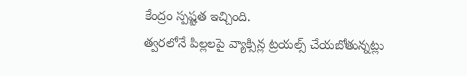కేంద్రం స్పష్టత ఇచ్చింది.
త్వరలోనే పిల్లలపై వ్యాక్సిన్ల ట్రయల్స్ చేయబోతున్నట్లు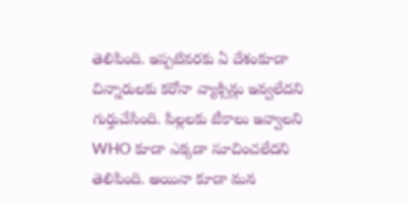తెలిపింది. ఇప్పటివరకు ఏ దేశంకూడా చిన్నారులకు కరోనా వ్యాక్సిన్లు ఇవ్వలేదని గుర్తుచేసింది. పిల్లలకు టీకాలు ఇవ్వాలని WHO కూడా ఎక్కడా సూచించలేదని తెలిపింది. అయినా కూడా మన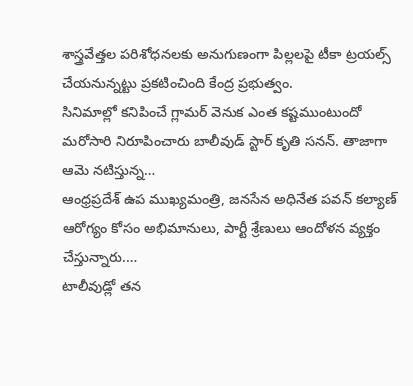శాస్త్రవేత్తల పరిశోధనలకు అనుగుణంగా పిల్లలపై టీకా ట్రయల్స్ చేయనున్నట్టు ప్రకటించింది కేంద్ర ప్రభుత్వం.
సినిమాల్లో కనిపించే గ్లామర్ వెనుక ఎంత కష్టముంటుందో మరోసారి నిరూపించారు బాలీవుడ్ స్టార్ కృతి సనన్. తాజాగా ఆమె నటిస్తున్న…
ఆంధ్రప్రదేశ్ ఉప ముఖ్యమంత్రి, జనసేన అధినేత పవన్ కల్యాణ్ ఆరోగ్యం కోసం అభిమానులు, పార్టీ శ్రేణులు ఆందోళన వ్యక్తం చేస్తున్నారు.…
టాలీవుడ్లో తన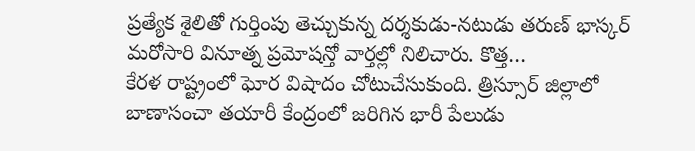ప్రత్యేక శైలితో గుర్తింపు తెచ్చుకున్న దర్శకుడు-నటుడు తరుణ్ భాస్కర్ మరోసారి వినూత్న ప్రమోషన్తో వార్తల్లో నిలిచారు. కొత్త…
కేరళ రాష్ట్రంలో ఘోర విషాదం చోటుచేసుకుంది. త్రిస్సూర్ జిల్లాలో బాణాసంచా తయారీ కేంద్రంలో జరిగిన భారీ పేలుడు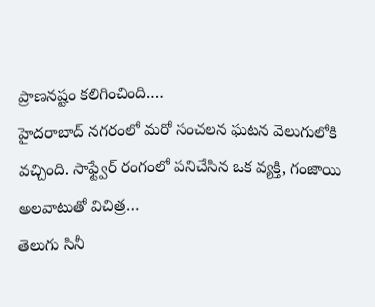ప్రాణనష్టం కలిగించింది.…
హైదరాబాద్ నగరంలో మరో సంచలన ఘటన వెలుగులోకి వచ్చింది. సాఫ్ట్వేర్ రంగంలో పనిచేసిన ఒక వ్యక్తి, గంజాయి అలవాటుతో విచిత్ర…
తెలుగు సినీ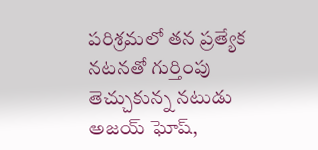పరిశ్రమలో తన ప్రత్యేక నటనతో గుర్తింపు తెచ్చుకున్న నటుడు అజయ్ ఘోష్,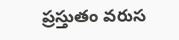ప్రస్తుతం వరుస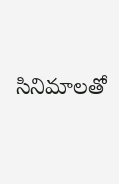సినిమాలతో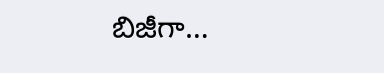బిజీగా…